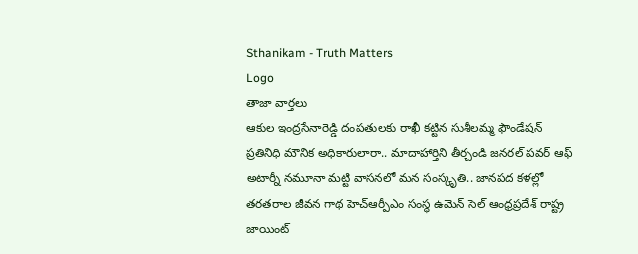Sthanikam - Truth Matters
Logo
తాజా వార్తలు
ఆకుల ఇంద్రసేనారెడ్డి దంపతులకు రాఖీ కట్టిన సుశీలమ్మ ఫౌండేషన్ ప్రతినిధి మౌనిక అధికారులారా.. మాదాహార్తిని తీర్చండి జనరల్ పవర్ ఆఫ్ అటార్నీ నమూనా మట్టి వాసనలో మన సంస్కృతి.. జానపద కళల్లో తరతరాల జీవన గాథ హెచ్ఆర్పీఎం సంస్థ ఉమెన్ సెల్ ఆంధ్రప్రదేశ్ రాష్ట్ర జాయింట్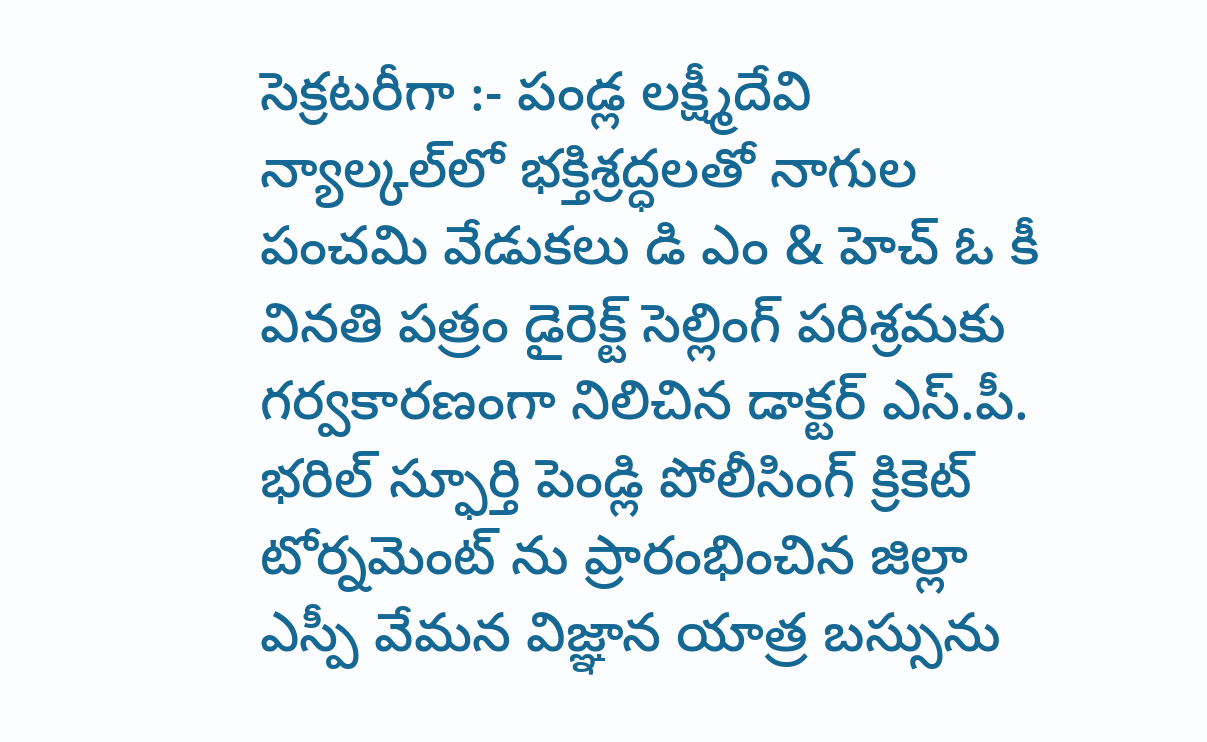సెక్రటరీగా :- పండ్ల లక్ష్మీదేవి న్యాల్కల్‌లో భక్తిశ్రద్ధలతో నాగుల పంచమి వేడుకలు డి ఎం & హెచ్ ఓ కీ వినతి పత్రం డైరెక్ట్ సెల్లింగ్ పరిశ్రమకు గర్వకారణంగా నిలిచిన డాక్టర్ ఎస్.పీ. భరిల్ స్ఫూర్తి పెండ్లి పోలీసింగ్ క్రికెట్ టోర్నమెంట్ ను ప్రారంభించిన జిల్లా ఎస్పీ వేమన విజ్ఞాన యాత్ర బస్సును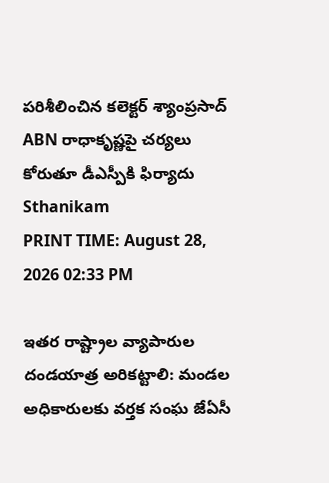పరిశీలించిన కలెక్టర్ శ్యాంప్రసాద్ ABN రాధాకృష్ణపై చర్యలు కోరుతూ డీఎస్పీకి ఫిర్యాదు
Sthanikam
PRINT TIME: August 28, 2026 02:33 PM

ఇతర రాష్ట్రాల వ్యాపారుల దండయాత్ర అరికట్టాలి: మండల అధికారులకు వర్తక సంఘ జేఏసీ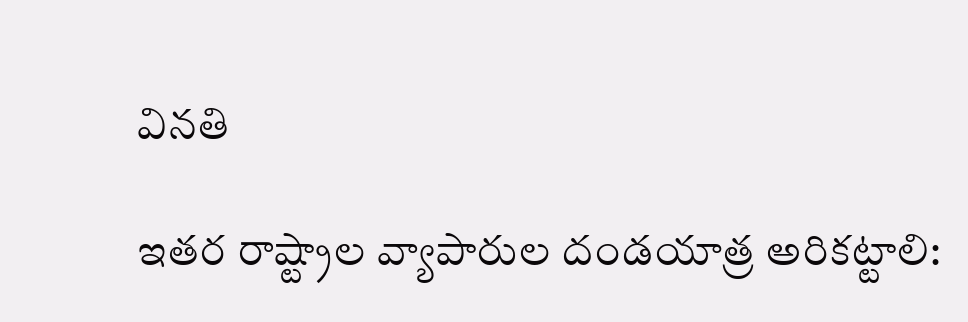వినతి

ఇతర రాష్ట్రాల వ్యాపారుల దండయాత్ర అరికట్టాలి: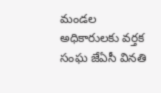మండల అధికారులకు వర్తక సంఘ జేఏసీ వినతి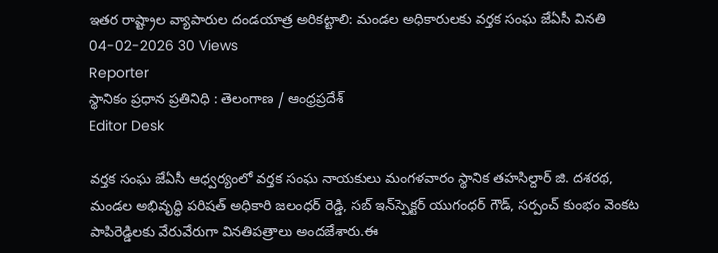ఇతర రాష్ట్రాల వ్యాపారుల దండయాత్ర అరికట్టాలి: మండల అధికారులకు వర్తక సంఘ జేఏసీ వినతి
04-02-2026 30 Views
Reporter
స్థానికం ప్రధాన ప్రతినిధి : తెలంగాణ / ఆంధ్రప్రదేశ్
Editor Desk

వర్తక సంఘ జేఏసీ ఆధ్వర్యంలో వర్తక సంఘ నాయకులు మంగళవారం స్థానిక తహసిల్దార్ జి. దశరథ, మండల అభివృద్ధి పరిషత్ అధికారి జలంధర్ రెడ్డి, సబ్‌ ఇన్‌స్పెక్టర్ యుగంధర్ గౌడ్, సర్పంచ్ కుంభం వెంకట పాపిరెడ్డిలకు వేరువేరుగా వినతిపత్రాలు అందజేశారు.ఈ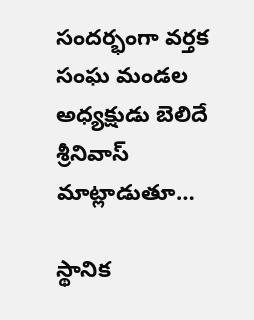సందర్భంగా వర్తక సంఘ మండల అధ్యక్షుడు బెలిదే శ్రీనివాస్ మాట్లాడుతూ…

స్థానిక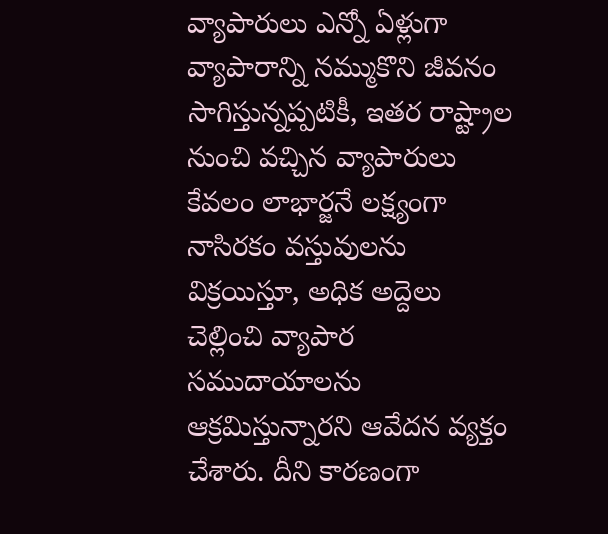వ్యాపారులు ఎన్నో ఏళ్లుగా వ్యాపారాన్ని నమ్ముకొని జీవనం సాగిస్తున్నప్పటికీ, ఇతర రాష్ట్రాల నుంచి వచ్చిన వ్యాపారులు కేవలం లాభార్జనే లక్ష్యంగా నాసిరకం వస్తువులను విక్రయిస్తూ, అధిక అద్దెలు చెల్లించి వ్యాపార సముదాయాలను ఆక్రమిస్తున్నారని ఆవేదన వ్యక్తం చేశారు. దీని కారణంగా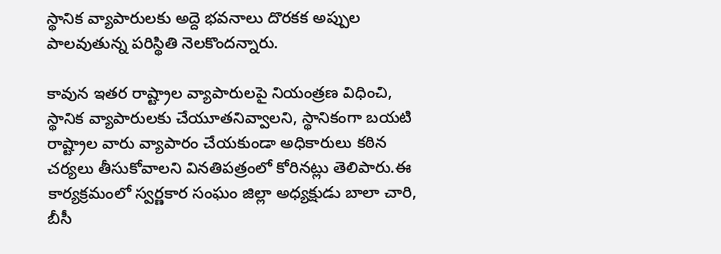స్థానిక వ్యాపారులకు అద్దె భవనాలు దొరకక అప్పుల పాలవుతున్న పరిస్థితి నెలకొందన్నారు.

కావున ఇతర రాష్ట్రాల వ్యాపారులపై నియంత్రణ విధించి, స్థానిక వ్యాపారులకు చేయూతనివ్వాలని, స్థానికంగా బయటి రాష్ట్రాల వారు వ్యాపారం చేయకుండా అధికారులు కఠిన చర్యలు తీసుకోవాలని వినతిపత్రంలో కోరినట్లు తెలిపారు.ఈ కార్యక్రమంలో స్వర్ణకార సంఘం జిల్లా అధ్యక్షుడు బాలా చారి, బీసీ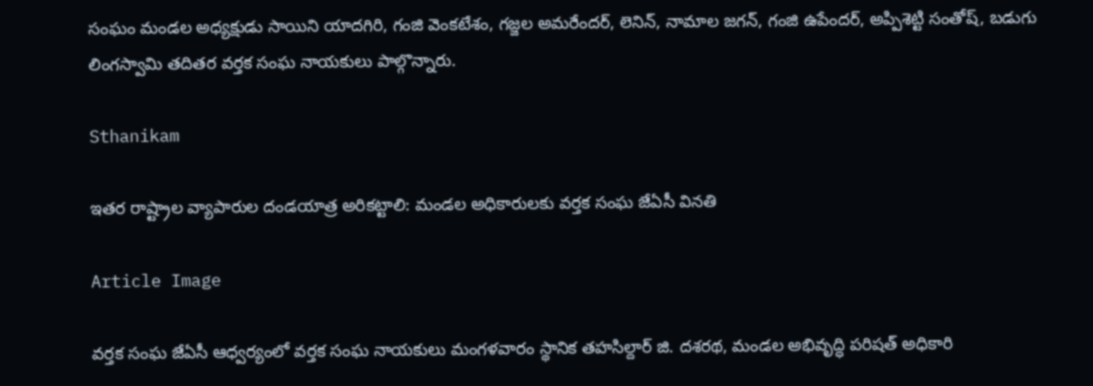సంఘం మండల అధ్యక్షుడు సాయిని యాదగిరి, గంజి వెంకటేశం, గజ్జల అమరేందర్, లెనిన్, నామాల జగన్, గంజి ఉపేందర్, అప్పిశెట్టి సంతోష్, బడుగు లింగస్వామి తదితర వర్తక సంఘ నాయకులు పాల్గొన్నారు.

Sthanikam

ఇతర రాష్ట్రాల వ్యాపారుల దండయాత్ర అరికట్టాలి: మండల అధికారులకు వర్తక సంఘ జేఏసీ వినతి

Article Image

వర్తక సంఘ జేఏసీ ఆధ్వర్యంలో వర్తక సంఘ నాయకులు మంగళవారం స్థానిక తహసిల్దార్ జి. దశరథ, మండల అభివృద్ధి పరిషత్ అధికారి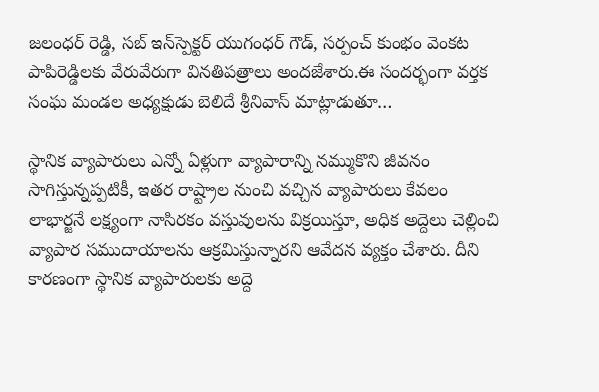జలంధర్ రెడ్డి, సబ్‌ ఇన్‌స్పెక్టర్ యుగంధర్ గౌడ్, సర్పంచ్ కుంభం వెంకట పాపిరెడ్డిలకు వేరువేరుగా వినతిపత్రాలు అందజేశారు.ఈ సందర్భంగా వర్తక సంఘ మండల అధ్యక్షుడు బెలిదే శ్రీనివాస్ మాట్లాడుతూ…

స్థానిక వ్యాపారులు ఎన్నో ఏళ్లుగా వ్యాపారాన్ని నమ్ముకొని జీవనం సాగిస్తున్నప్పటికీ, ఇతర రాష్ట్రాల నుంచి వచ్చిన వ్యాపారులు కేవలం లాభార్జనే లక్ష్యంగా నాసిరకం వస్తువులను విక్రయిస్తూ, అధిక అద్దెలు చెల్లించి వ్యాపార సముదాయాలను ఆక్రమిస్తున్నారని ఆవేదన వ్యక్తం చేశారు. దీని కారణంగా స్థానిక వ్యాపారులకు అద్దె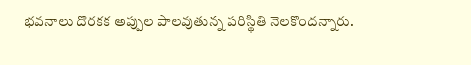భవనాలు దొరకక అప్పుల పాలవుతున్న పరిస్థితి నెలకొందన్నారు.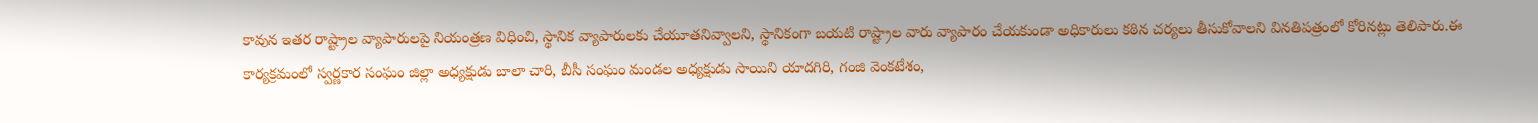కావున ఇతర రాష్ట్రాల వ్యాపారులపై నియంత్రణ విధించి, స్థానిక వ్యాపారులకు చేయూతనివ్వాలని, స్థానికంగా బయటి రాష్ట్రాల వారు వ్యాపారం చేయకుండా అధికారులు కఠిన చర్యలు తీసుకోవాలని వినతిపత్రంలో కోరినట్లు తెలిపారు.ఈ కార్యక్రమంలో స్వర్ణకార సంఘం జిల్లా అధ్యక్షుడు బాలా చారి, బీసీ సంఘం మండల అధ్యక్షుడు సాయిని యాదగిరి, గంజి వెంకటేశం,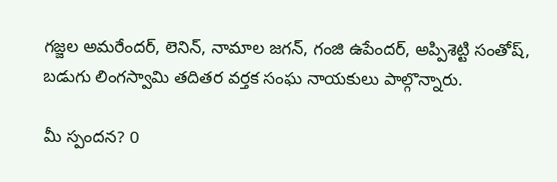గజ్జల అమరేందర్, లెనిన్, నామాల జగన్, గంజి ఉపేందర్, అప్పిశెట్టి సంతోష్, బడుగు లింగస్వామి తదితర వర్తక సంఘ నాయకులు పాల్గొన్నారు.

మీ స్పందన? 0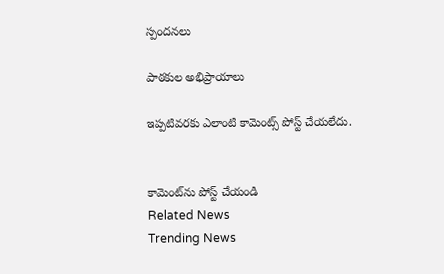స్పందనలు

పాఠకుల అభిప్రాయాలు

ఇప్పటివరకు ఎలాంటి కామెంట్స్ పోస్ట్ చేయలేదు.


కామెంట్‌ను పోస్ట్ చేయండి
Related News
Trending News